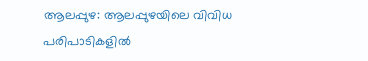ആലപ്പുഴ: ആലപ്പുഴയിലെ വിവിധ പരിപാടികളിൽ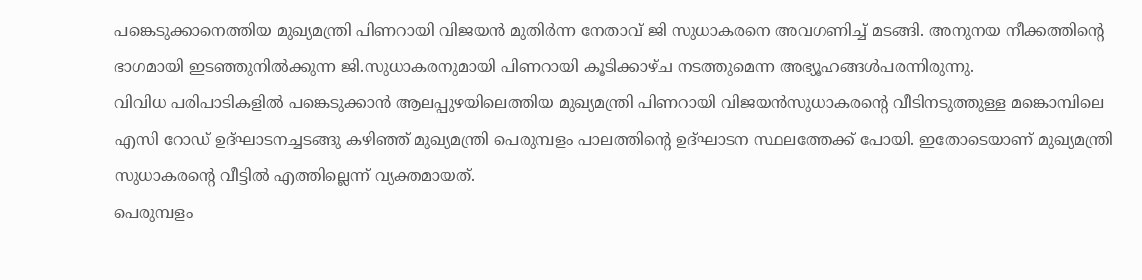പങ്കെടുക്കാനെത്തിയ മുഖ്യമന്ത്രി പിണറായി വിജയൻ മുതിർന്ന നേതാവ് ജി സുധാകരനെ അവഗണിച്ച് മടങ്ങി. അനുനയ നീക്കത്തിന്റെ ഭാഗമായി ഇടഞ്ഞുനിൽക്കുന്ന ജി.സുധാകരനുമായി പിണറായി കൂടിക്കാഴ്ച നടത്തുമെന്ന അഭ്യൂഹങ്ങൾപരന്നിരുന്നു.
വിവിധ പരിപാടികളിൽ പങ്കെടുക്കാൻ ആലപ്പുഴയിലെത്തിയ മുഖ്യമന്ത്രി പിണറായി വിജയൻസുധാകരന്റെ വീടിനടുത്തുള്ള മങ്കൊമ്പിലെ എസി റോഡ് ഉദ്ഘാടനച്ചടങ്ങു കഴിഞ്ഞ് മുഖ്യമന്ത്രി പെരുമ്പളം പാലത്തിന്റെ ഉദ്ഘാടന സ്ഥലത്തേക്ക് പോയി. ഇതോടെയാണ് മുഖ്യമന്ത്രി സുധാകരന്റെ വീട്ടിൽ എത്തില്ലെന്ന് വ്യക്തമായത്.
പെരുമ്പളം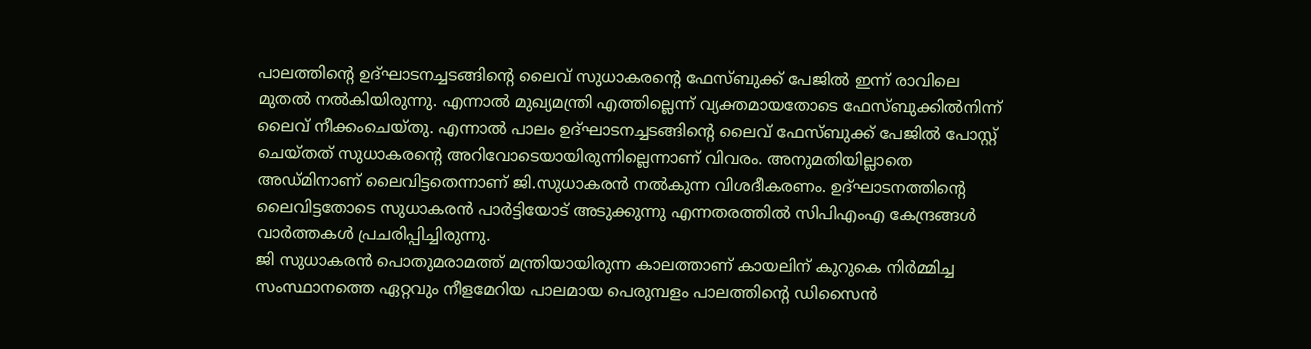പാലത്തിന്റെ ഉദ്ഘാടനച്ചടങ്ങിന്റെ ലൈവ് സുധാകരന്റെ ഫേസ്ബുക്ക് പേജിൽ ഇന്ന് രാവിലെ മുതൽ നൽകിയിരുന്നു. എന്നാൽ മുഖ്യമന്ത്രി എത്തില്ലെന്ന് വ്യക്തമായതോടെ ഫേസ്ബുക്കിൽനിന്ന് ലൈവ് നീക്കംചെയ്തു. എന്നാൽ പാലം ഉദ്ഘാടനച്ചടങ്ങിന്റെ ലൈവ് ഫേസ്ബുക്ക് പേജിൽ പോസ്റ്റ് ചെയ്തത് സുധാകരന്റെ അറിവോടെയായിരുന്നില്ലെന്നാണ് വിവരം. അനുമതിയില്ലാതെ അഡ്മിനാണ് ലൈവിട്ടതെന്നാണ് ജി.സുധാകരൻ നൽകുന്ന വിശദീകരണം. ഉദ്ഘാടനത്തിന്റെ ലൈവിട്ടതോടെ സുധാകരൻ പാർട്ടിയോട് അടുക്കുന്നു എന്നതരത്തിൽ സിപിഎംഎ കേന്ദ്രങ്ങൾ വാർത്തകൾ പ്രചരിപ്പിച്ചിരുന്നു.
ജി സുധാകരൻ പൊതുമരാമത്ത് മന്ത്രിയായിരുന്ന കാലത്താണ് കായലിന് കുറുകെ നിർമ്മിച്ച സംസ്ഥാനത്തെ ഏറ്റവും നീളമേറിയ പാലമായ പെരുമ്പളം പാലത്തിന്റെ ഡിസൈൻ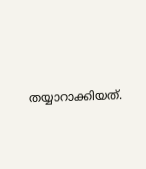തയ്യാറാക്കിയത്.